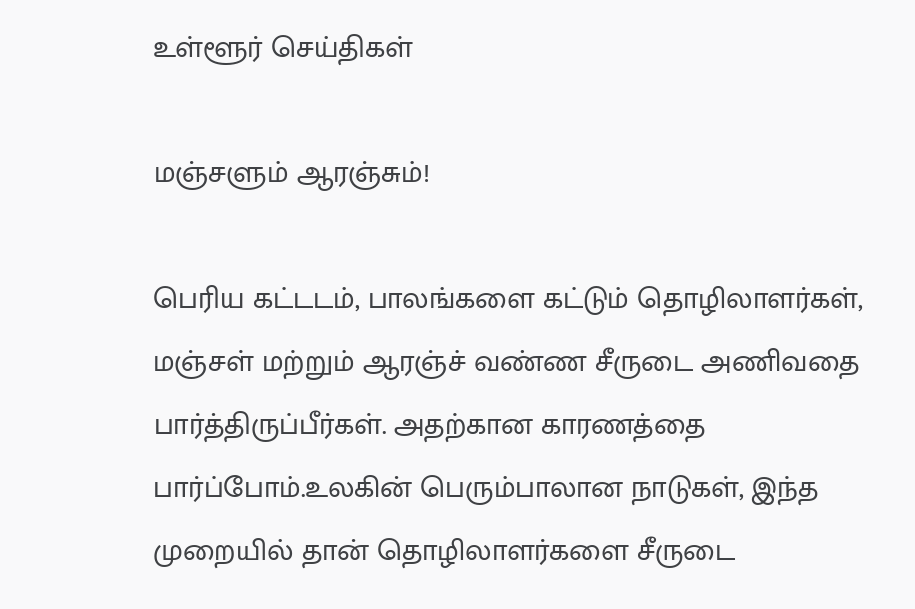உள்ளூர் செய்திகள்

மஞ்சளும் ஆரஞ்சும்!

பெரிய கட்டடம், பாலங்களை கட்டும் தொழிலாளர்கள், மஞ்சள் மற்றும் ஆரஞ்ச் வண்ண சீருடை அணிவதை பார்த்திருப்பீர்கள். அதற்கான காரணத்தை பார்ப்போம்.உலகின் பெரும்பாலான நாடுகள், இந்த முறையில் தான் தொழிலாளர்களை சீருடை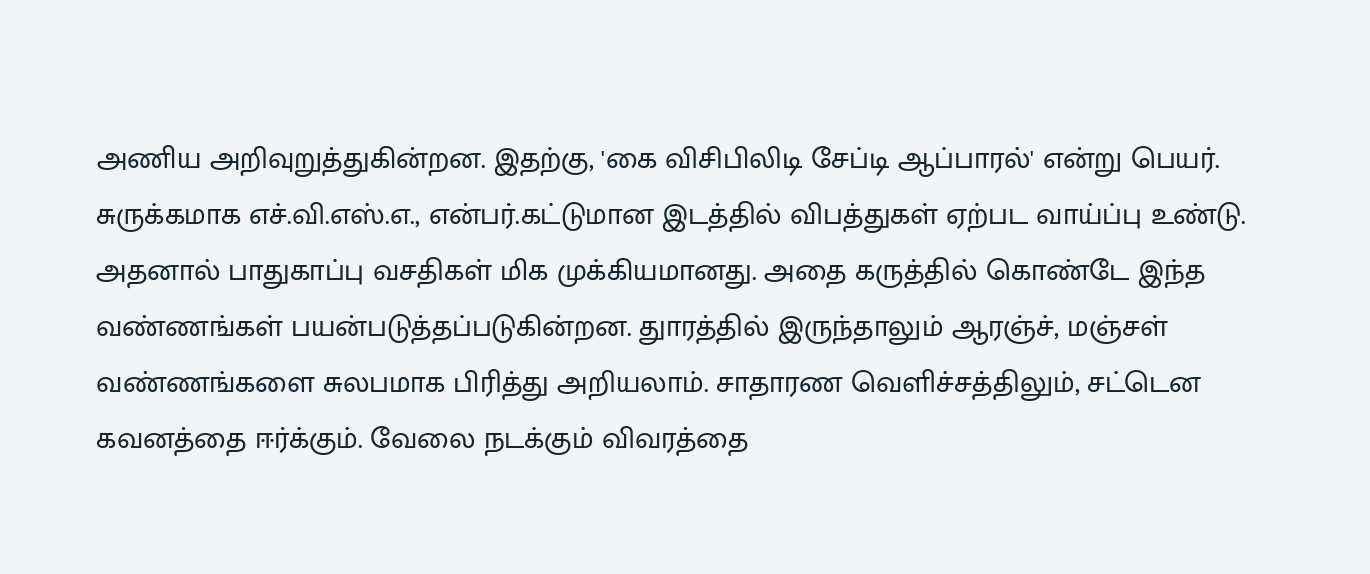அணிய அறிவுறுத்துகின்றன. இதற்கு, 'கை விசிபிலிடி சேப்டி ஆப்பாரல்' என்று பெயர். சுருக்கமாக எச்.வி.எஸ்.எ., என்பர்.கட்டுமான இடத்தில் விபத்துகள் ஏற்பட வாய்ப்பு உண்டு. அதனால் பாதுகாப்பு வசதிகள் மிக முக்கியமானது. அதை கருத்தில் கொண்டே இந்த வண்ணங்கள் பயன்படுத்தப்படுகின்றன. துாரத்தில் இருந்தாலும் ஆரஞ்ச், மஞ்சள் வண்ணங்களை சுலபமாக பிரித்து அறியலாம். சாதாரண வெளிச்சத்திலும், சட்டென கவனத்தை ஈர்க்கும். வேலை நடக்கும் விவரத்தை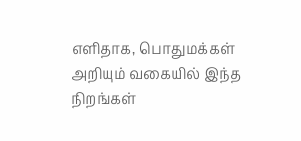எளிதாக, பொதுமக்கள் அறியும் வகையில் இந்த நிறங்கள்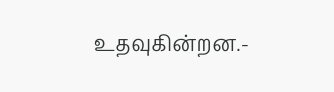உதவுகின்றன.-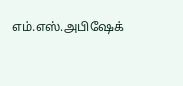எம்.எஸ்.அபிஷேக்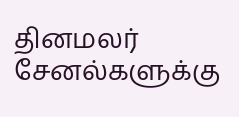தினமலர் சேனல்களுக்கு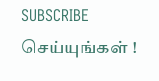SUBSCRIBE செய்யுங்கள் !